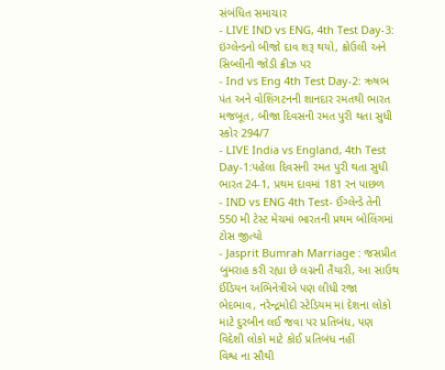સંબંધિત સમાચાર
- LIVE IND vs ENG, 4th Test Day-3: ઇંગ્લેન્ડનો બીજો દાવ શરૂ થયો, ક્રોઉલી અને સિબ્લીની જોડી ક્રીઝ પર
- Ind vs Eng 4th Test Day-2: ઋષભ પંત અને વોશિંગટનની શાનદાર રમતથી ભારત મજબૂત, બીજા દિવસની રમત પુરી થતા સુધી સ્કોર 294/7
- LIVE India vs England, 4th Test Day-1:પહેલા દિવસની રમત પુરી થતા સુધી ભારત 24-1, પ્રથમ દાવમાં 181 રન પાછળ
- IND vs ENG 4th Test- ઈંગ્લેન્ડે તેની 550 મી ટેસ્ટ મેચમાં ભારતની પ્રથમ બોલિંગમાં ટોસ જીત્યો
- Jasprit Bumrah Marriage : જસપ્રીત બુમરાહ કરી રહ્યા છે લગ્નની તૈયારી, આ સાઉથ ઈંડિયન અભિનેત્રીએ પણ લીધી રજા
ભેદભાવ, નરેન્દ્રમોદી સ્ટેડિયમ માં દેશના લોકો માટે દુરબીન લઈ જવા પર પ્રતિબંધ, પણ વિદેશી લોકો માટે કોઈ પ્રતિબંધ નહીં
વિશ્વ ના સૌથી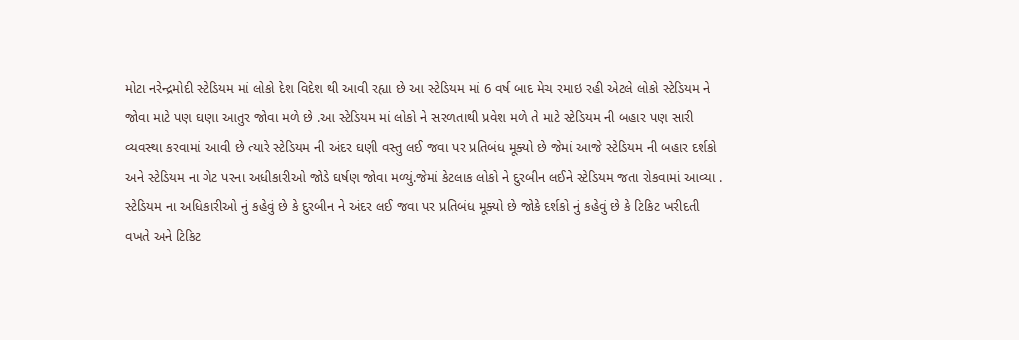મોટા નરેન્દ્રમોદી સ્ટેડિયમ માં લોકો દેશ વિદેશ થી આવી રહ્યા છે આ સ્ટેડિયમ માં 6 વર્ષ બાદ મેચ રમાઇ રહી એટલે લોકો સ્ટેડિયમ ને જોવા માટે પણ ઘણા આતુર જોવા મળે છે .આ સ્ટેડિયમ માં લોકો ને સરળતાથી પ્રવેશ મળે તે માટે સ્ટેડિયમ ની બહાર પણ સારી વ્યવસ્થા કરવામાં આવી છે ત્યારે સ્ટેડિયમ ની અંદર ઘણી વસ્તુ લઈ જવા પર પ્રતિબંધ મૂક્યો છે જેમાં આજે સ્ટેડિયમ ની બહાર દર્શકો અને સ્ટેડિયમ ના ગેટ પરના અધીકારીઓ જોડે ઘર્ષણ જોવા મળ્યું.જેમાં કેટલાક લોકો ને દુરબીન લઈને સ્ટેડિયમ જતા રોકવામાં આવ્યા . સ્ટેડિયમ ના અધિકારીઓ નું કહેવું છે કે દુરબીન ને અંદર લઈ જવા પર પ્રતિબંધ મૂક્યો છે જોકે દર્શકો નું કહેવું છે કે ટિકિટ ખરીદતી વખતે અને ટિકિટ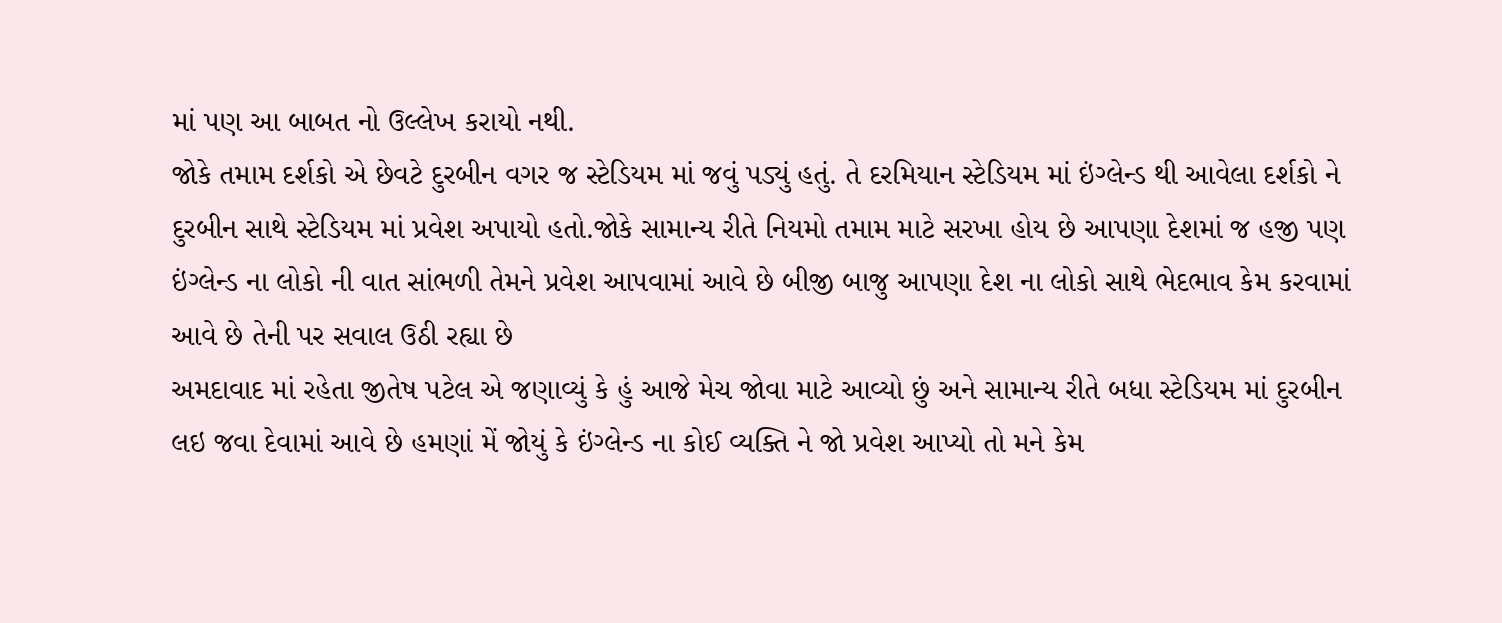માં પણ આ બાબત નો ઉલ્લેખ કરાયો નથી.
જોકે તમામ દર્શકો એ છેવટે દુરબીન વગર જ સ્ટેડિયમ માં જવું પડ્યું હતું. તે દરમિયાન સ્ટેડિયમ માં ઇંગ્લેન્ડ થી આવેલા દર્શકો ને દુરબીન સાથે સ્ટેડિયમ માં પ્રવેશ અપાયો હતો.જોકે સામાન્ય રીતે નિયમો તમામ માટે સરખા હોય છે આપણા દેશમાં જ હજી પણ ઇંગ્લેન્ડ ના લોકો ની વાત સાંભળી તેમને પ્રવેશ આપવામાં આવે છે બીજી બાજુ આપણા દેશ ના લોકો સાથે ભેદભાવ કેમ કરવામાં આવે છે તેની પર સવાલ ઉઠી રહ્યા છે
અમદાવાદ માં રહેતા જીતેષ પટેલ એ જણાવ્યું કે હું આજે મેચ જોવા માટે આવ્યો છું અને સામાન્ય રીતે બધા સ્ટેડિયમ માં દુરબીન લઇ જવા દેવામાં આવે છે હમણાં મેં જોયું કે ઇંગ્લેન્ડ ના કોઈ વ્યક્તિ ને જો પ્રવેશ આપ્યો તો મને કેમ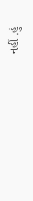નહીં .હું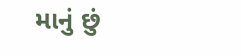માનું છું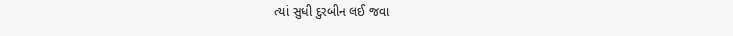ત્યાં સુધી દુરબીન લઈ જવા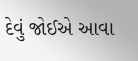દેવું જોઈએ આવા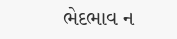ભેદભાવ ન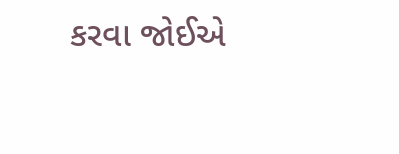કરવા જોઈએ